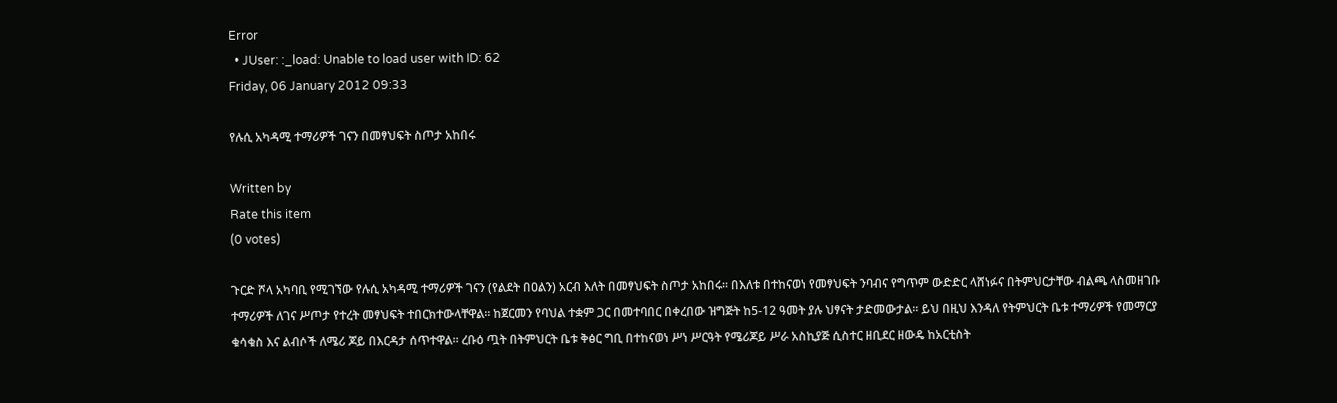Error
  • JUser: :_load: Unable to load user with ID: 62
Friday, 06 January 2012 09:33

የሉሲ አካዳሚ ተማሪዎች ገናን በመፃህፍት ስጦታ አከበሩ

Written by
Rate this item
(0 votes)

ጉርድ ሾላ አካባቢ የሚገኘው የሉሲ አካዳሚ ተማሪዎች ገናን (የልደት በዐልን) አርብ እለት በመፃህፍት ስጦታ አከበሩ፡፡ በእለቱ በተከናወነ የመፃህፍት ንባብና የግጥም ውድድር ላሸነፉና በትምህርታቸው ብልጫ ላስመዘገቡ ተማሪዎች ለገና ሥጦታ የተረት መፃህፍት ተበርክተውላቸዋል፡፡ ከጀርመን የባህል ተቋም ጋር በመተባበር በቀረበው ዝግጅት ከ5-12 ዓመት ያሉ ህፃናት ታድመውታል፡፡ ይህ በዚህ እንዳለ የትምህርት ቤቱ ተማሪዎች የመማርያ ቁሳቁስ እና ልብሶች ለሜሪ ጆይ በእርዳታ ሰጥተዋል፡፡ ረቡዕ ጧት በትምህርት ቤቱ ቅፅር ግቢ በተከናወነ ሥነ ሥርዓት የሜሪጆይ ሥራ አስኪያጅ ሲስተር ዘቢደር ዘውዴ ከአርቲስት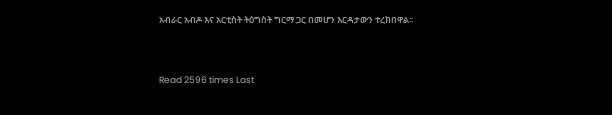አብራር አብዶ እና አርቲስት ትዕግስት ግርማ ጋር በመሆን እርዳታውን ተረክበዋል፡፡





Read 2596 times Last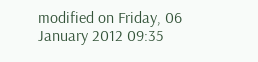modified on Friday, 06 January 2012 09:35